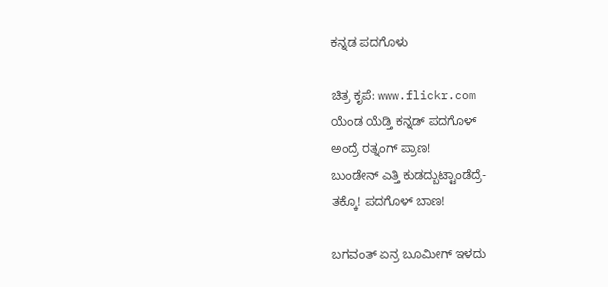ಕನ್ನಡ ಪದಗೊಳು

ಚಿತ್ರ ಕೃಪೆ: www.flickr.com
ಯೆಂಡ ಯೆಡ್ತಿ ಕನ್ನಡ್ ಪದಗೊಳ್
ಅಂದ್ರೆ ರತ್ನಂಗ್ ಪ್ರಾಣ!
ಬುಂಡೇನ್ ಎತ್ತಿ ಕುಡದ್ಬುಟ್ಟಾಂಡೆದ್ರೆ-
ತಕ್ಕೊ! ಪದಗೊಳ್ ಬಾಣ!

ಬಗವಂತ್ ಏನ್ರ ಬೂಮೀಗ್ ಇಳದು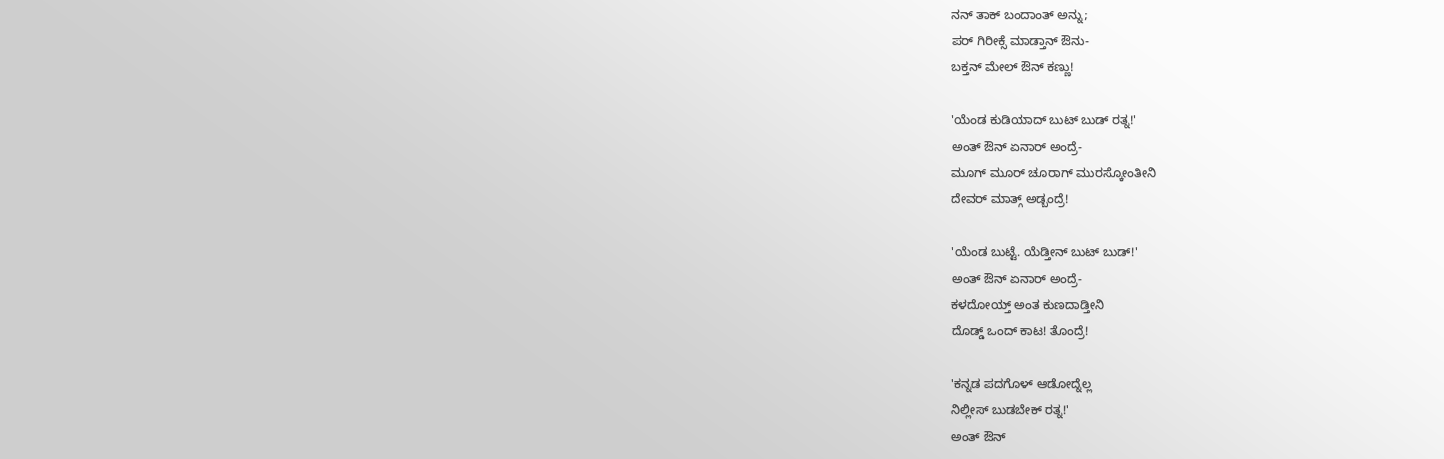ನನ್ ತಾಕ್ ಬಂದಾಂತ್ ಅನ್ನು;
ಪರ್ ಗಿರೀಕ್ಸೆ ಮಾಡ್ತಾನ್ ಔನು-
ಬಕ್ತನ್ ಮೇಲ್ ಔನ್ ಕಣ್ಣು!

'ಯೆಂಡ ಕುಡಿಯಾದ್ ಬುಟ್ ಬುಡ್ ರತ್ನ!'
ಅಂತ್ ಔನ್ ಏನಾರ್ ಅಂದ್ರೆ-
ಮೂಗ್ ಮೂರ್ ಚೂರಾಗ್ ಮುರಸ್ಕೋಂತೀನಿ
ದೇವರ್ ಮಾತ್ಗ್ ಅಡ್ಬಂದ್ರೆ!

'ಯೆಂಡ ಬುಟ್ಟೆ. ಯೆಡ್ತೀನ್ ಬುಟ್ ಬುಡ್!'
ಅಂತ್ ಔನ್ ಏನಾರ್ ಅಂದ್ರೆ-
ಕಳದೋಯ್ತ್ ಅಂತ ಕುಣದಾಡ್ತೀನಿ
ದೊಡ್ಡ್ ಒಂದ್ ಕಾಟ! ತೊಂದ್ರೆ!

'ಕನ್ನಡ ಪದಗೊಳ್ ಆಡೋದ್ನೆಲ್ಲ
ನಿಲ್ಲೀಸ್ ಬುಡಬೇಕ್ ರತ್ನ!'
ಅಂತ್ ಔನ್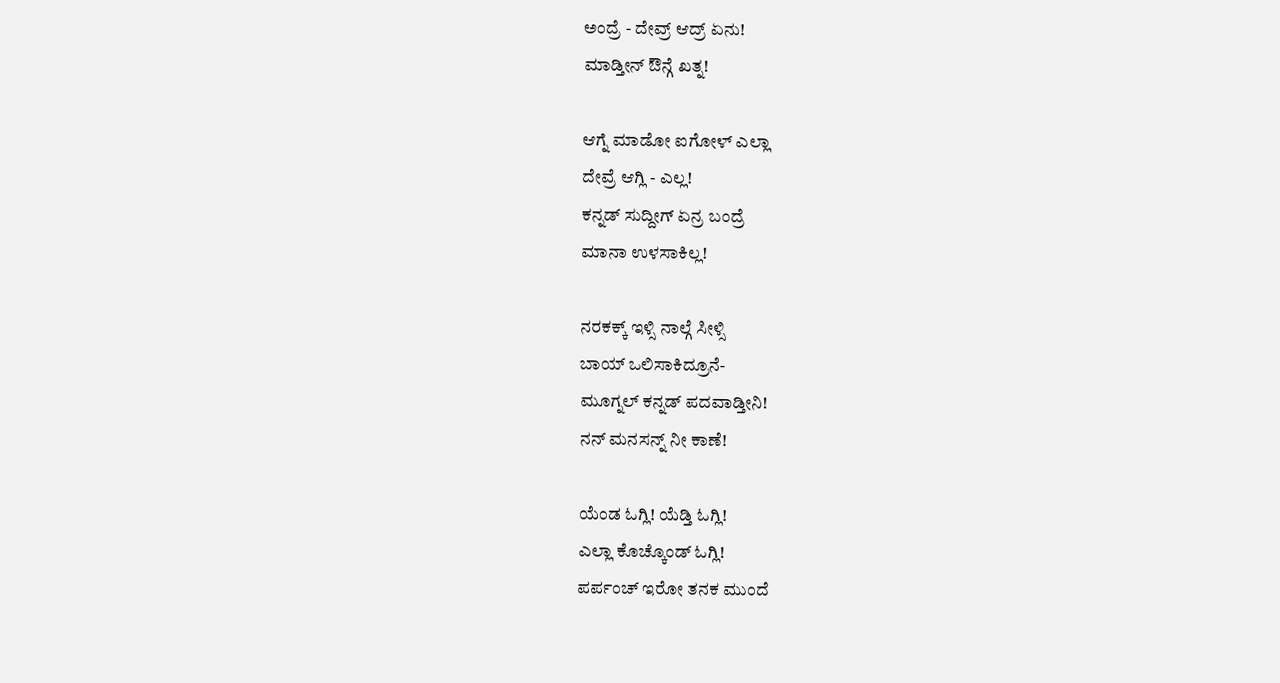ಅಂದ್ರೆ - ದೇವ್ರ್ ಆದ್ರ್ ಏನು!
ಮಾಡ್ತೀನ್ ಔನ್ಗೆ ಖತ್ನ!

ಆಗ್ನೆ ಮಾಡೋ ಐಗೋಳ್ ಎಲ್ಲಾ
ದೇವ್ರೆ ಆಗ್ಲಿ - ಎಲ್ಲ!
ಕನ್ನಡ್ ಸುದ್ದೀಗ್ ಏನ್ರ ಬಂದ್ರೆ
ಮಾನಾ ಉಳಸಾಕಿಲ್ಲ!

ನರಕಕ್ಕ್ ಇಳ್ಸಿ ನಾಲ್ಗೆ ಸೀಳ್ಸಿ
ಬಾಯ್ ಒಲಿಸಾಕಿದ್ರೂನೆ-
ಮೂಗ್ನಲ್ ಕನ್ನಡ್ ಪದವಾಡ್ತೀನಿ!
ನನ್ ಮನಸನ್ನ್ ನೀ ಕಾಣೆ!

ಯೆಂಡ ಓಗ್ಲಿ! ಯೆಡ್ತಿ ಓಗ್ಲಿ!
ಎಲ್ಲಾ ಕೊಚ್ಕೊಂಡ್ ಓಗ್ಲಿ!
ಪರ್ಪಂಚ್ ಇರೋ ತನಕ ಮುಂದೆ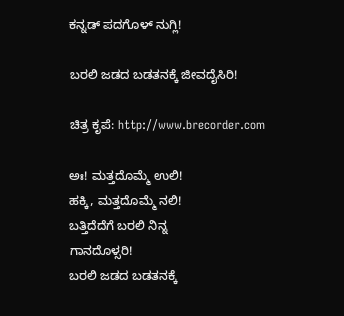ಕನ್ನಡ್ ಪದಗೊಳ್ ನುಗ್ಲಿ!

ಬರಲಿ ಜಡದ ಬಡತನಕ್ಕೆ ಜೀವದೈಸಿರಿ!

ಚಿತ್ರ ಕೃಪೆ: http://www.brecorder.com

ಅಃ! ಮತ್ತದೊಮ್ಮೆ ಉಲಿ!
ಹಕ್ಕಿ, ಮತ್ತದೊಮ್ಮೆ ನಲಿ!
ಬತ್ತಿದೆದೆಗೆ ಬರಲಿ ನಿನ್ನ
ಗಾನದೊಳ್ಸರಿ!
ಬರಲಿ ಜಡದ ಬಡತನಕ್ಕೆ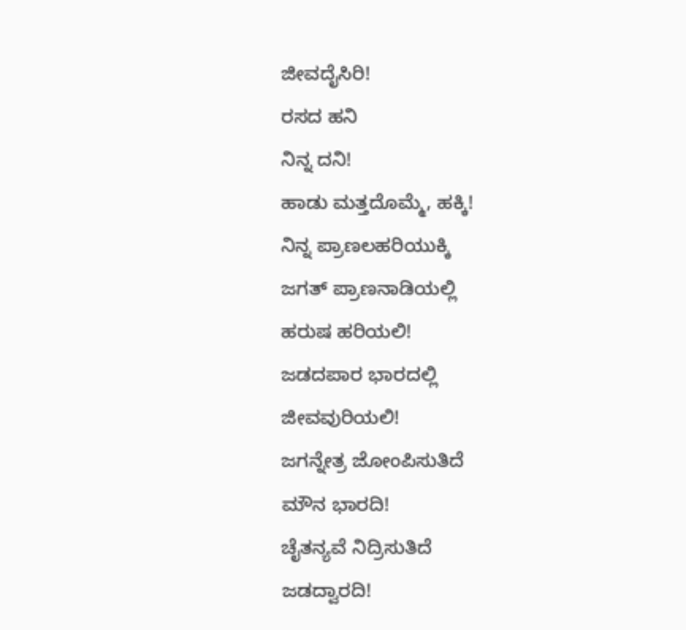ಜೀವದೈಸಿರಿ!
ರಸದ ಹನಿ
ನಿನ್ನ ದನಿ!
ಹಾಡು ಮತ್ತದೊಮ್ಮೆ, ಹಕ್ಕಿ!
ನಿನ್ನ ಪ್ರಾಣಲಹರಿಯುಕ್ಕಿ
ಜಗತ್ ಪ್ರಾಣನಾಡಿಯಲ್ಲಿ
ಹರುಷ ಹರಿಯಲಿ!
ಜಡದಪಾರ ಭಾರದಲ್ಲಿ
ಜೀವವುರಿಯಲಿ!
ಜಗನ್ನೇತ್ರ ಜೋಂಪಿಸುತಿದೆ
ಮೌನ ಭಾರದಿ!
ಚೈತನ್ಯವೆ ನಿದ್ರಿಸುತಿದೆ
ಜಡದ್ವಾರದಿ!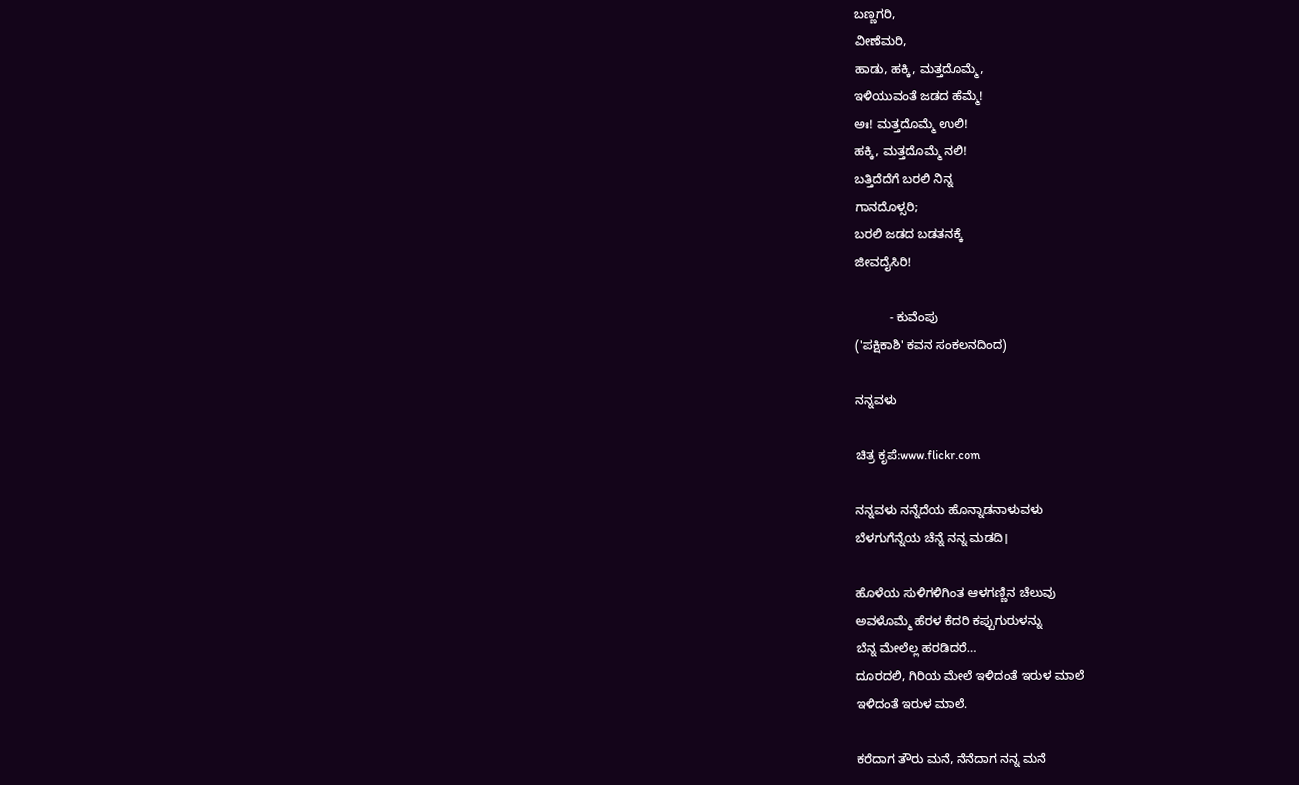ಬಣ್ಣಗರಿ,
ವೀಣೆಮರಿ,
ಹಾಡು, ಹಕ್ಕಿ, ಮತ್ತದೊಮ್ಮೆ,
ಇಳಿಯುವಂತೆ ಜಡದ ಹೆಮ್ಮೆ!
ಅಃ! ಮತ್ತದೊಮ್ಮೆ ಉಲಿ!
ಹಕ್ಕಿ, ಮತ್ತದೊಮ್ಮೆ ನಲಿ!
ಬತ್ತಿದೆದೆಗೆ ಬರಲಿ ನಿನ್ನ
ಗಾನದೊಳ್ಸರಿ;
ಬರಲಿ ಜಡದ ಬಡತನಕ್ಕೆ
ಜೀವದೈಸಿರಿ!

          - ಕುವೆಂಪು
('ಪಕ್ಷಿಕಾಶಿ' ಕವನ ಸಂಕಲನದಿಂದ)

ನನ್ನವಳು

ಚಿತ್ರ ಕೃಪೆ:www.flickr.com

ನನ್ನವಳು ನನ್ನೆದೆಯ ಹೊನ್ನಾಡನಾಳುವಳು
ಬೆಳಗುಗೆನ್ನೆಯ ಚೆನ್ನೆ ನನ್ನ ಮಡದಿ।

ಹೊಳೆಯ ಸುಳಿಗಳಿಗಿಂತ ಆಳಗಣ್ಣಿನ ಚೆಲುವು
ಅವಳೊಮ್ಮೆ ಹೆರಳ ಕೆದರಿ ಕಪ್ಪುಗುರುಳನ್ನು
ಬೆನ್ನ ಮೇಲೆಲ್ಲ ಹರಡಿದರೆ…
ದೂರದಲಿ, ಗಿರಿಯ ಮೇಲೆ ಇಳಿದಂತೆ ಇರುಳ ಮಾಲೆ
ಇಳಿದಂತೆ ಇರುಳ ಮಾಲೆ.

ಕರೆದಾಗ ತೌರು ಮನೆ, ನೆನೆದಾಗ ನನ್ನ ಮನೆ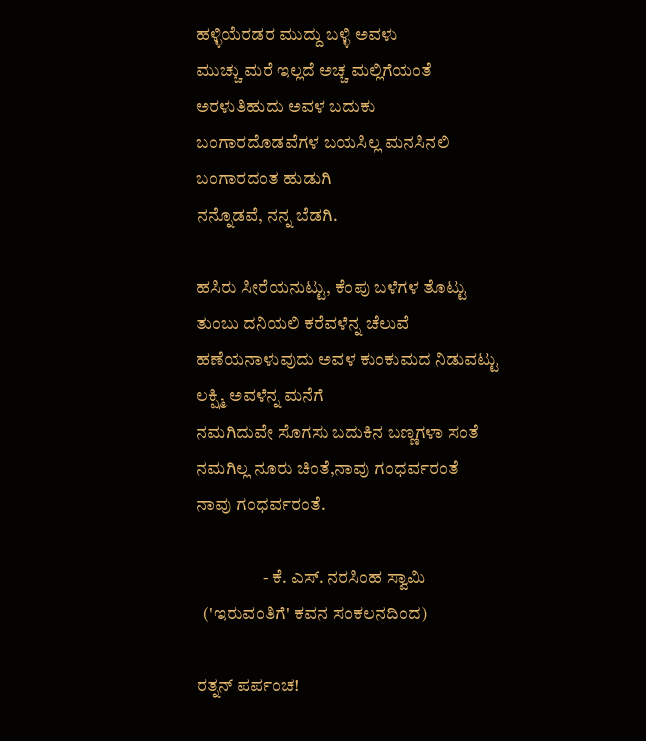ಹಳ್ಳಿಯೆರಡರ ಮುದ್ದು ಬಳ್ಳಿ ಅವಳು
ಮುಚ್ಚು ಮರೆ ಇಲ್ಲದೆ ಅಚ್ಚ ಮಲ್ಲಿಗೆಯಂತೆ
ಅರಳುತಿಹುದು ಅವಳ ಬದುಕು
ಬಂಗಾರದೊಡವೆಗಳ ಬಯಸಿಲ್ಲ ಮನಸಿನಲಿ
ಬಂಗಾರದಂತ ಹುಡುಗಿ
ನನ್ನೊಡವೆ, ನನ್ನ ಬೆಡಗಿ.

ಹಸಿರು ಸೀರೆಯನುಟ್ಟು, ಕೆಂಪು ಬಳೆಗಳ ತೊಟ್ಟು
ತುಂಬು ದನಿಯಲಿ ಕರೆವಳೆನ್ನ ಚೆಲುವೆ
ಹಣೆಯನಾಳುವುದು ಅವಳ ಕುಂಕುಮದ ನಿಡುವಟ್ಟು
ಲಕ್ಷ್ಮಿ ಅವಳೆನ್ನ ಮನೆಗೆ
ನಮಗಿದುವೇ ಸೊಗಸು ಬದುಕಿನ ಬಣ್ಣಗಳಾ ಸಂತೆ
ನಮಗಿಲ್ಲ ನೂರು ಚಿಂತೆ,ನಾವು ಗಂಧರ್ವರಂತೆ
ನಾವು ಗಂಧರ್ವರಂತೆ.

                   - ಕೆ. ಎಸ್. ನರಸಿಂಹ ಸ್ವಾಮಿ
  ('ಇರುವಂತಿಗೆ' ಕವನ ಸಂಕಲನದಿಂದ)

ರತ್ನನ್ ಪರ್ಪಂಚ!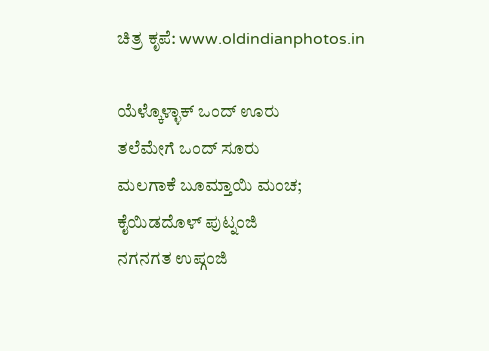ಚಿತ್ರ ಕೃಪೆ: www.oldindianphotos.in

ಯೆಳ್ಕೊಳ್ಳಾಕ್ ಒಂದ್ ಊರು
ತಲೆಮೇಗೆ ಒಂದ್ ಸೂರು
ಮಲಗಾಕೆ ಬೂಮ್ತಾಯಿ ಮಂಚ;
ಕೈಯಿಡದೊಳ್ ಪುಟ್ನಂಜಿ
ನಗನಗತ ಉಪ್ಗಂಜಿ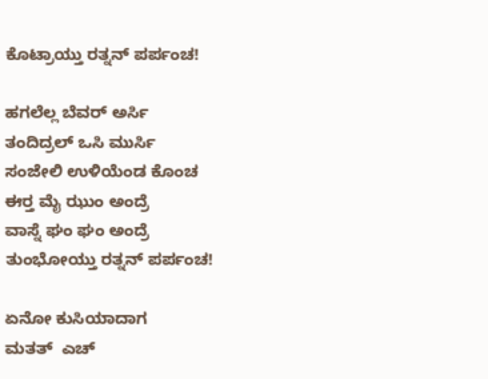ಕೊಟ್ರಾಯ್ತು ರತ್ನನ್ ಪರ್ಪಂಚ!

ಹಗಲೆಲ್ಲ ಬೆವರ್ ಅರ್ಸಿ
ತಂದಿದ್ರಲ್ ಒಸಿ ಮುರ್ಸಿ
ಸಂಜೇಲಿ ಉಳಿಯೆಂಡ ಕೊಂಚ
ಈರ್‍ತ ಮೈ ಝುಂ ಅಂದ್ರೆ
ವಾಸ್ನೆ ಘಂ ಘಂ ಅಂದ್ರೆ
ತುಂಭೋಯ್ತು ರತ್ನನ್ ಪರ್ಪಂಚ!

ಏನೋ ಕುಸಿಯಾದಾಗ
ಮತತ್  ಎಚ್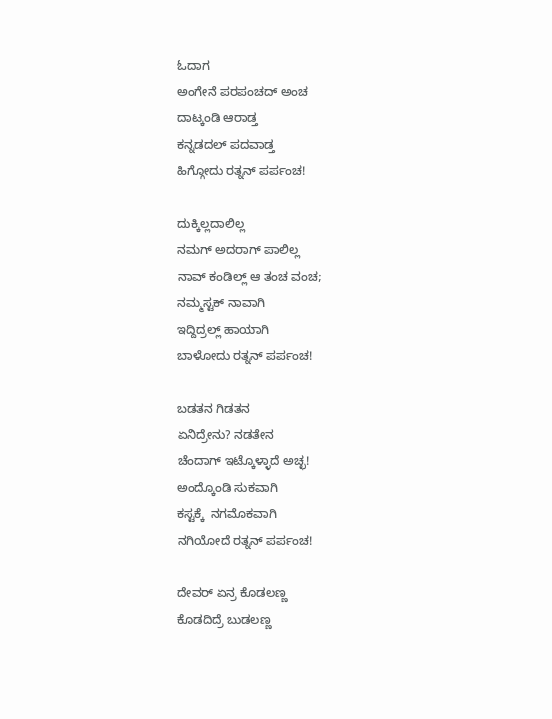ಓದಾಗ
ಅಂಗೇನೆ ಪರಪಂಚದ್ ಅಂಚ
ದಾಟ್ಕಂಡಿ ಆರಾಡ್ತ
ಕನ್ನಡದಲ್ ಪದವಾಡ್ತ
ಹಿಗ್ಗೋದು ರತ್ನನ್ ಪರ್ಪಂಚ!

ದುಕ್ಕಿಲ್ಲದಾಲಿಲ್ಲ
ನಮಗ್ ಅದರಾಗ್ ಪಾಲಿಲ್ಲ
ನಾವ್ ಕಂಡಿಲ್ಲ್ ಆ ತಂಚ ವಂಚ;
ನಮ್ಮಸ್ಟಕ್ ನಾವಾಗಿ
ಇದ್ದಿದ್ರಲ್ಲ್ ಹಾಯಾಗಿ
ಬಾಳೋದು ರತ್ನನ್ ಪರ್ಪಂಚ!

ಬಡತನ ಗಿಡತನ
ಏನಿದ್ರೇನು? ನಡತೇನ
ಚೆಂದಾಗ್ ಇಟ್ಕೊಳ್ಳಾದೆ ಅಚ್ಛ!
ಅಂದ್ಕೊಂಡಿ ಸುಕವಾಗಿ
ಕಸ್ಟಕ್ಕೆ  ನಗಮೊಕವಾಗಿ
ನಗಿಯೋದೆ ರತ್ನನ್ ಪರ್ಪಂಚ!

ದೇವರ್ ಏನ್ರ ಕೊಡಲಣ್ಣ
ಕೊಡದಿದ್ರೆ ಬುಡಲಣ್ಣ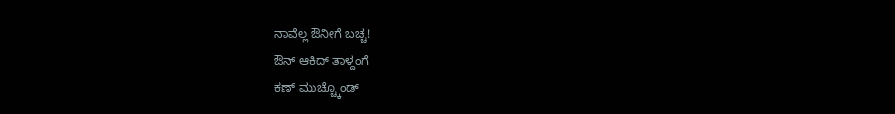ನಾವೆಲ್ಲ ಔನೀಗೆ ಬಚ್ಚ!
ಔನ್ ಆಕಿದ್ ತಾಳ್ದಂಗೆ
ಕಣ್ ಮುಚ್ಚ್ಕೊಂಡ್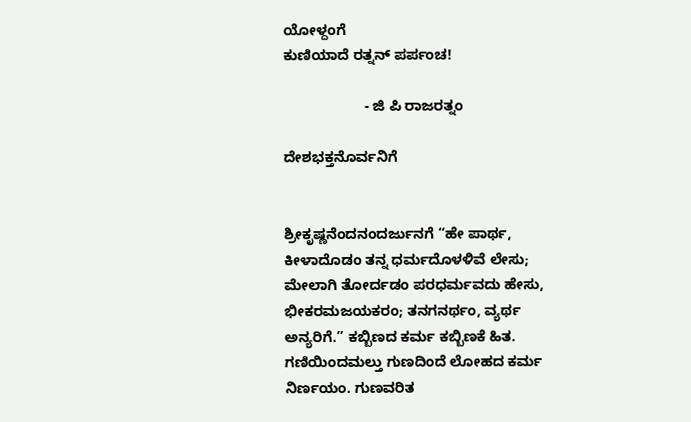ಯೋಳ್ದಂಗೆ
ಕುಣಿಯಾದೆ ರತ್ನನ್ ಪರ್ಪಂಚ!

                    - ಜಿ ಪಿ ರಾಜರತ್ನಂ

ದೇಶಭಕ್ತನೊರ್ವನಿಗೆ


ಶ್ರೀಕೃಷ್ಣನೆಂದನಂದರ್ಜುನಗೆ “ಹೇ ಪಾರ್ಥ,
ಕೀಳಾದೊಡಂ ತನ್ನ ಧರ್ಮದೊಳಳಿವೆ ಲೇಸು;
ಮೇಲಾಗಿ ತೋರ್ದಡಂ ಪರಧರ್ಮವದು ಹೇಸು,
ಭೀಕರಮಜಯಕರಂ; ತನಗನರ್ಥಂ, ವ್ಯರ್ಥ
ಅನ್ಯರಿಗೆ.” ಕಬ್ಬಿಣದ ಕರ್ಮ ಕಬ್ಬಿಣಕೆ ಹಿತ.
ಗಣಿಯಿಂದಮಲ್ತು ಗುಣದಿಂದೆ ಲೋಹದ ಕರ್ಮ
ನಿರ್ಣಯಂ. ಗುಣವರಿತ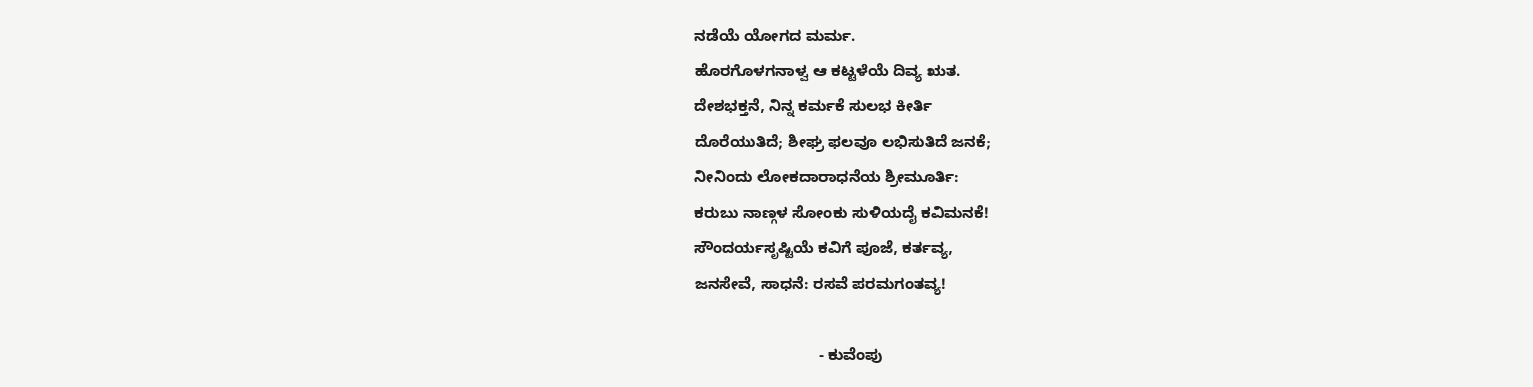ನಡೆಯೆ ಯೋಗದ ಮರ್ಮ.
ಹೊರಗೊಳಗನಾಳ್ವ ಆ ಕಟ್ಟಳೆಯೆ ದಿವ್ಯ ಋತ.
ದೇಶಭಕ್ತನೆ, ನಿನ್ನ ಕರ್ಮಕೆ ಸುಲಭ ಕೀರ್ತಿ
ದೊರೆಯುತಿದೆ; ಶೀಘ್ರ ಫಲವೂ ಲಭಿಸುತಿದೆ ಜನಕೆ;
ನೀನಿಂದು ಲೋಕದಾರಾಧನೆಯ ಶ್ರೀಮೂರ್ತಿ:
ಕರುಬು ನಾಣ್ಗಳ ಸೋಂಕು ಸುಳಿಯದೈ ಕವಿಮನಕೆ!
ಸೌಂದರ್ಯಸೃಷ್ಟಿಯೆ ಕವಿಗೆ ಪೂಜೆ, ಕರ್ತವ್ಯ,
ಜನಸೇವೆ, ಸಾಧನೆ: ರಸವೆ ಪರಮಗಂತವ್ಯ!

                             - ಕುವೆಂಪು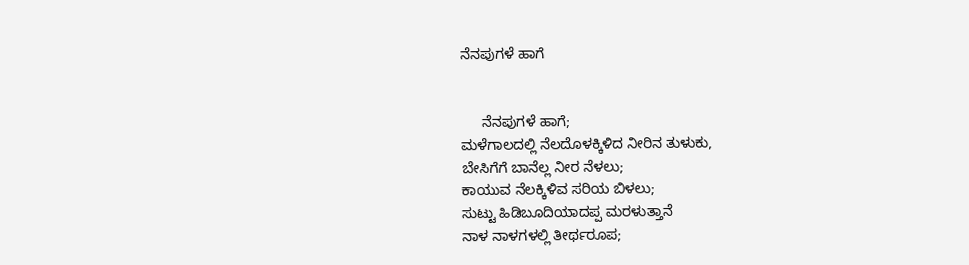ನೆನಪುಗಳೆ ಹಾಗೆ


     ನೆನಪುಗಳೆ ಹಾಗೆ;
ಮಳೆಗಾಲದಲ್ಲಿ ನೆಲದೊಳಕ್ಕಿಳಿದ ನೀರಿನ ತುಳುಕು,
ಬೇಸಿಗೆಗೆ ಬಾನೆಲ್ಲ ನೀರ ನೆಳಲು;
ಕಾಯುವ ನೆಲಕ್ಕಿಳಿವ ಸರಿಯ ಬಿಳಲು;
ಸುಟ್ಟು ಹಿಡಿಬೂದಿಯಾದಪ್ಪ ಮರಳುತ್ತಾನೆ
ನಾಳ ನಾಳಗಳಲ್ಲಿ ತೀರ್ಥರೂಪ;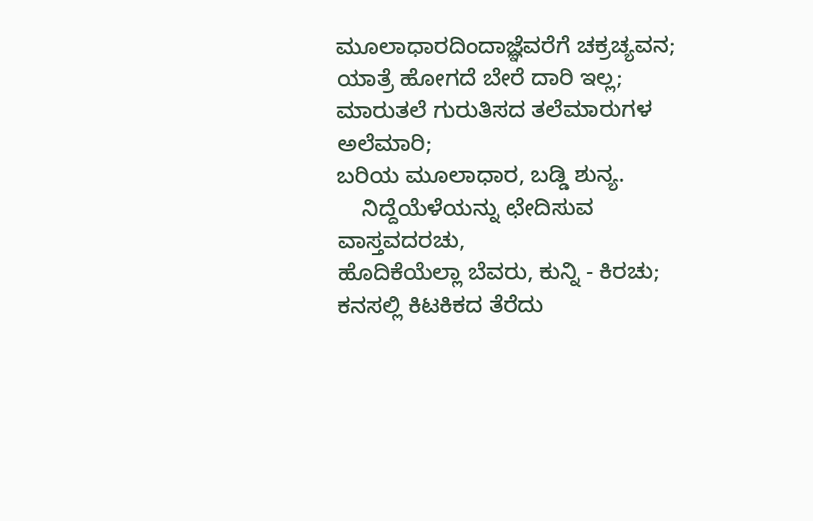ಮೂಲಾಧಾರದಿಂದಾಜ್ಞೆವರೆಗೆ ಚಕ್ರಚ್ಯವನ;
ಯಾತ್ರೆ ಹೋಗದೆ ಬೇರೆ ದಾರಿ ಇಲ್ಲ;
ಮಾರುತಲೆ ಗುರುತಿಸದ ತಲೆಮಾರುಗಳ ಅಲೆಮಾರಿ;
ಬರಿಯ ಮೂಲಾಧಾರ, ಬಡ್ಡಿ ಶುನ್ಯ.
    ನಿದ್ದೆಯೆಳೆಯನ್ನು ಛೇದಿಸುವ ವಾಸ್ತವದರಚು,
ಹೊದಿಕೆಯೆಲ್ಲಾ ಬೆವರು, ಕುನ್ನಿ - ಕಿರಚು;
ಕನಸಲ್ಲಿ ಕಿಟಕಿಕದ ತೆರೆದು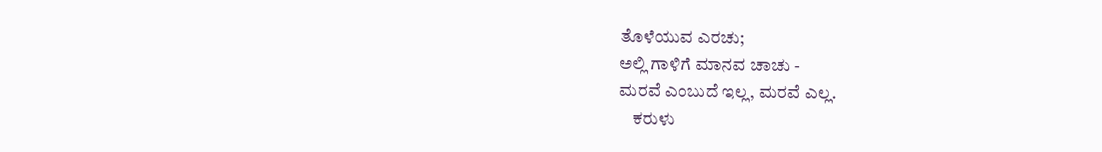ತೊಳೆಯುವ ಎರಚು;
ಅಲ್ಲಿ ಗಾಳಿಗೆ ಮಾನವ ಚಾಚು -
ಮರವೆ ಎಂಬುದೆ ಇಲ್ಲ, ಮರವೆ ಎಲ್ಲ.
    ಕರುಳು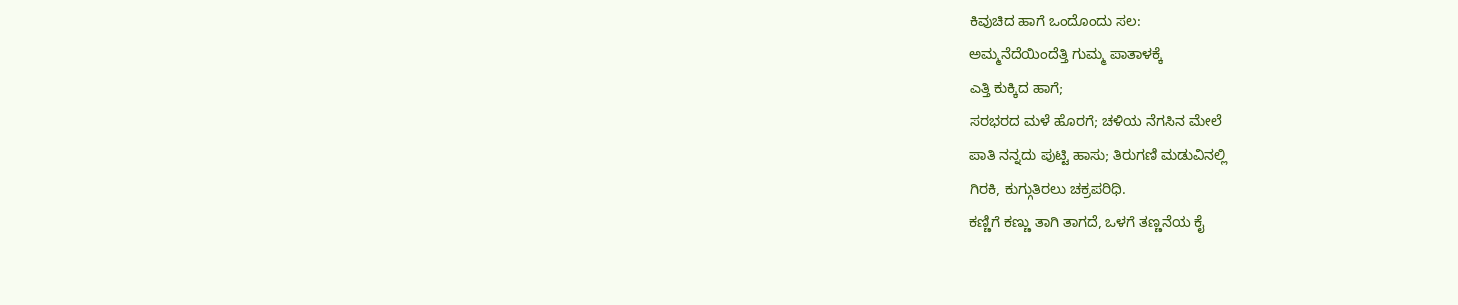ಕಿವುಚಿದ ಹಾಗೆ ಒಂದೊಂದು ಸಲ:
ಅಮ್ಮನೆದೆಯಿಂದೆತ್ತಿ ಗುಮ್ಮ ಪಾತಾಳಕ್ಕೆ
ಎತ್ತಿ ಕುಕ್ಕಿದ ಹಾಗೆ;
ಸರಭರದ ಮಳೆ ಹೊರಗೆ; ಚಳಿಯ ನೆಗಸಿನ ಮೇಲೆ
ಪಾತಿ ನನ್ನದು ಪುಟ್ಟಿ ಹಾಸು; ತಿರುಗಣಿ ಮಡುವಿನಲ್ಲಿ
ಗಿರಕಿ, ಕುಗ್ಗುತಿರಲು ಚಕ್ರಪರಿಧಿ.
ಕಣ್ಣಿಗೆ ಕಣ್ಣು ತಾಗಿ ತಾಗದೆ, ಒಳಗೆ ತಣ್ಣನೆಯ ಕೈ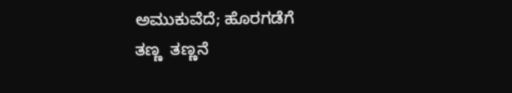ಅಮುಕುವೆದೆ; ಹೊರಗಡೆಗೆ
ತಣ್ಣ  ತಣ್ಣನೆ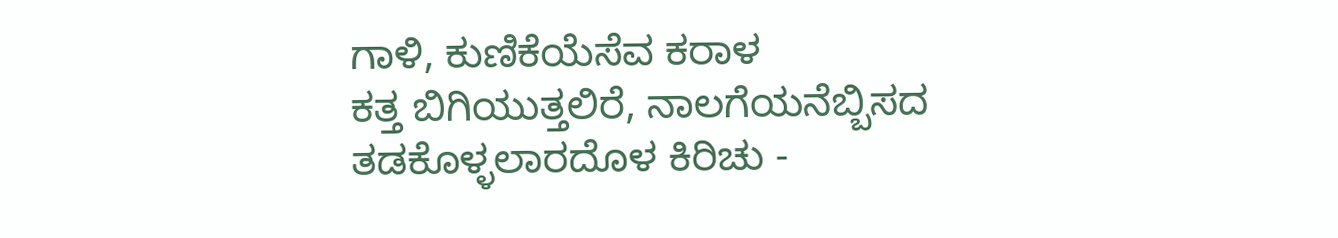ಗಾಳಿ, ಕುಣಿಕೆಯೆಸೆವ ಕರಾಳ
ಕತ್ತ ಬಿಗಿಯುತ್ತಲಿರೆ, ನಾಲಗೆಯನೆಬ್ಬಿಸದ
ತಡಕೊಳ್ಳಲಾರದೊಳ ಕಿರಿಚು -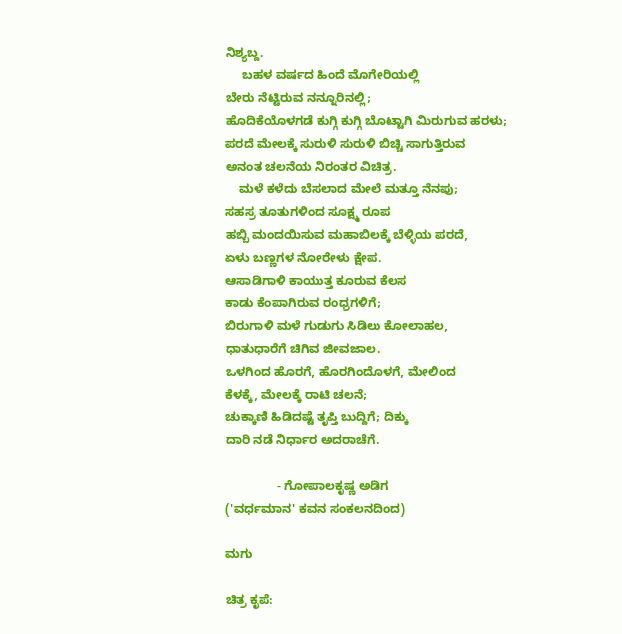ನಿಶ್ಯಬ್ದ.
     ಬಹಳ ವರ್ಷದ ಹಿಂದೆ ಮೊಗೇರಿಯಲ್ಲಿ
ಬೇರು ನೆಟ್ಟಿರುವ ನನ್ನೂರಿನಲ್ಲಿ;
ಹೊದಿಕೆಯೊಳಗಡೆ ಕುಗ್ಗಿ ಕುಗ್ಗಿ ಬೊಟ್ಟಾಗಿ ಮಿರುಗುವ ಹರಳು;
ಪರದೆ ಮೇಲಕ್ಕೆ ಸುರುಳಿ ಸುರುಳಿ ಬಿಚ್ಚಿ ಸಾಗುತ್ತಿರುವ
ಅನಂತ ಚಲನೆಯ ನಿರಂತರ ವಿಚಿತ್ರ.
    ಮಳೆ ಕಳೆದು ಬೆಸಲಾದ ಮೇಲೆ ಮತ್ತೂ ನೆನಪು;
ಸಹಸ್ರ ತೂತುಗಳಿಂದ ಸೂಕ್ಷ್ಮ ರೂಪ
ಹಬ್ಬಿ ಮಂದಯಿಸುವ ಮಹಾಬಿಲಕ್ಕೆ ಬೆಳ್ಳಿಯ ಪರದೆ,
ಏಳು ಬಣ್ಣಗಳ ನೋರೇಳು ಕ್ಷೇಪ.
ಆಸಾಡಿಗಾಳಿ ಕಾಯುತ್ತ ಕೂರುವ ಕೆಲಸ
ಕಾಡು ಕೆಂಪಾಗಿರುವ ರಂಧ್ರಗಳಿಗೆ;
ಬಿರುಗಾಳಿ ಮಳೆ ಗುಡುಗು ಸಿಡಿಲು ಕೋಲಾಹಲ,
ಧಾತುಧಾರೆಗೆ ಚಿಗಿವ ಜೀವಜಾಲ.
ಒಳಗಿಂದ ಹೊರಗೆ, ಹೊರಗಿಂದೊಳಗೆ, ಮೇಲಿಂದ
ಕೆಳಕ್ಕೆ, ಮೇಲಕ್ಕೆ ರಾಟಿ ಚಲನೆ;
ಚುಕ್ಕಾಣಿ ಹಿಡಿದಷ್ಟೆ ತೃಪ್ತಿ ಬುದ್ದಿಗೆ; ದಿಕ್ಕು
ದಾರಿ ನಡೆ ನಿರ್ಧಾರ ಅದರಾಚೆಗೆ.

               - ಗೋಪಾಲಕೃಷ್ಣ ಅಡಿಗ
('ವರ್ಧಮಾನ' ಕವನ ಸಂಕಲನದಿಂದ)

ಮಗು

ಚಿತ್ರ ಕೃಪೆ: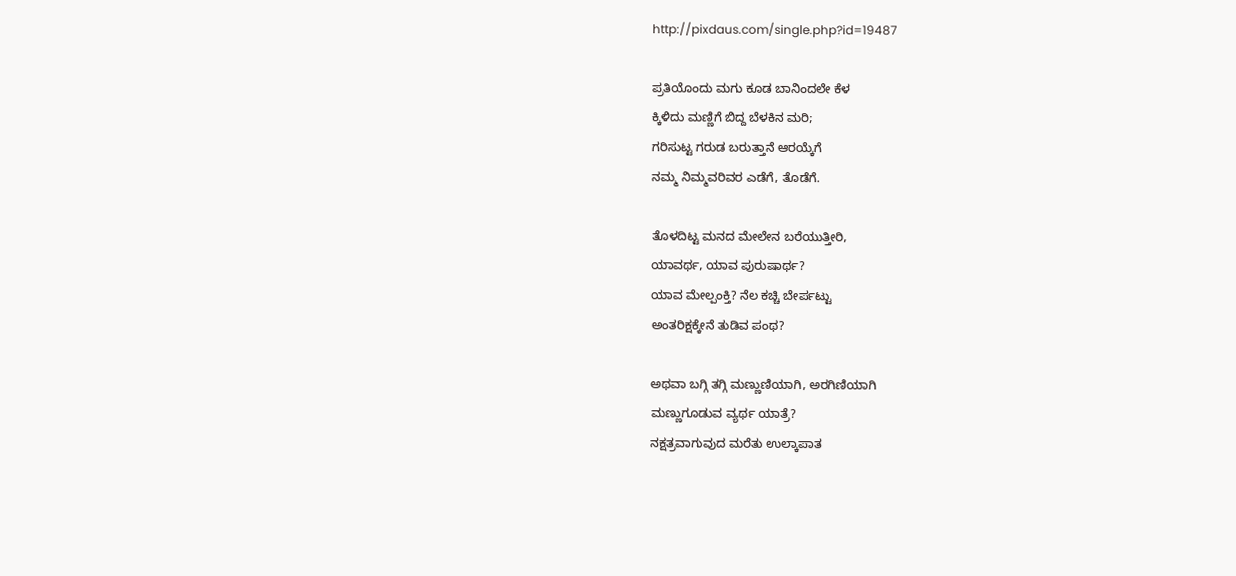http://pixdaus.com/single.php?id=19487

ಪ್ರತಿಯೊಂದು ಮಗು ಕೂಡ ಬಾನಿಂದಲೇ ಕೆಳ
ಕ್ಕಿಳಿದು ಮಣ್ಣಿಗೆ ಬಿದ್ದ ಬೆಳಕಿನ ಮರಿ;
ಗರಿಸುಟ್ಟ ಗರುಡ ಬರುತ್ತಾನೆ ಆರಯ್ಕೆಗೆ
ನಮ್ಮ ನಿಮ್ಮವರಿವರ ಎಡೆಗೆ, ತೊಡೆಗೆ.

ತೊಳದಿಟ್ಟ ಮನದ ಮೇಲೇನ ಬರೆಯುತ್ತೀರಿ,
ಯಾವರ್ಥ, ಯಾವ ಪುರುಷಾರ್ಥ?
ಯಾವ ಮೇಲ್ಪಂಕ್ತಿ? ನೆಲ ಕಚ್ಚಿ ಬೇರ್ಪಟ್ಟು
ಅಂತರಿಕ್ಷಕ್ಕೇನೆ ತುಡಿವ ಪಂಥ?

ಅಥವಾ ಬಗ್ಗಿ ತಗ್ಗಿ ಮಣ್ಣುಣಿಯಾಗಿ, ಅರಗಿಣಿಯಾಗಿ
ಮಣ್ಣುಗೂಡುವ ವ್ಯರ್ಥ ಯಾತ್ರೆ?
ನಕ್ಷತ್ರವಾಗುವುದ ಮರೆತು ಉಲ್ಕಾಪಾತ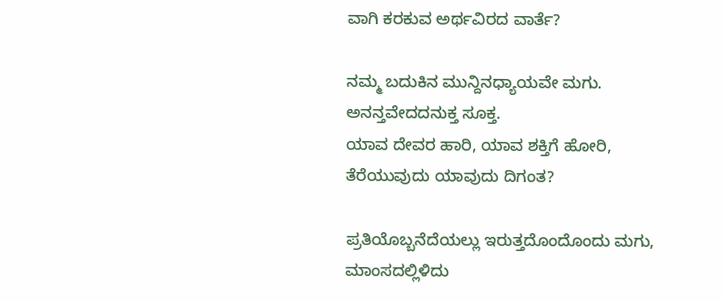ವಾಗಿ ಕರಕುವ ಅರ್ಥವಿರದ ವಾರ್ತೆ?

ನಮ್ಮ ಬದುಕಿನ ಮುನ್ದಿನಧ್ಯಾಯವೇ ಮಗು.
ಅನನ್ತವೇದದನುಕ್ತ ಸೂಕ್ತ.
ಯಾವ ದೇವರ ಹಾರಿ, ಯಾವ ಶಕ್ತಿಗೆ ಹೋರಿ,
ತೆರೆಯುವುದು ಯಾವುದು ದಿಗಂತ?

ಪ್ರತಿಯೊಬ್ಬನೆದೆಯಲ್ಲು ಇರುತ್ತದೊಂದೊಂದು ಮಗು,
ಮಾಂಸದಲ್ಲಿಳಿದು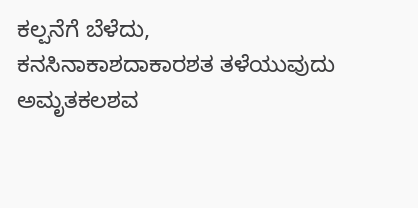ಕಲ್ಪನೆಗೆ ಬೆಳೆದು,
ಕನಸಿನಾಕಾಶದಾಕಾರಶತ ತಳೆಯುವುದು
ಅಮೃತಕಲಶವ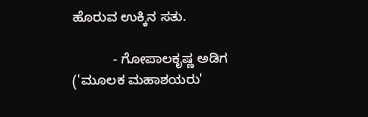ಹೊರುವ ಉಕ್ಕಿನ ಸತು.

           - ಗೋಪಾಲಕೃಷ್ಣ ಅಡಿಗ
('ಮೂಲಕ ಮಹಾಶಯರು'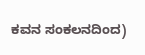ಕವನ ಸಂಕಲನದಿಂದ)